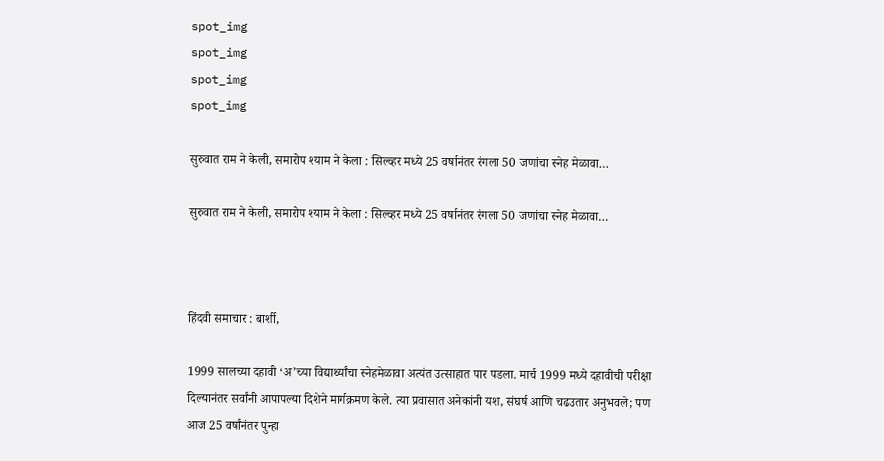spot_img
spot_img
spot_img
spot_img

सुरुवात राम ने केली, समारोप श्याम ने केला : सिल्व्हर मध्ये 25 वर्षानंतर रंगला 50 जणांचा स्नेह मेळावा…

सुरुवात राम ने केली, समारोप श्याम ने केला : सिल्व्हर मध्ये 25 वर्षानंतर रंगला 50 जणांचा स्नेह मेळावा…



हिंदवी समाचार : बार्शी,

1999 सालच्या दहावी ‘अ’च्या विद्यार्थ्यांचा स्नेहमेळावा अत्यंत उत्साहात पार पडला. मार्च 1999 मध्ये दहावीची परीक्षा दिल्यानंतर सर्वांनी आपापल्या दिशेने मार्गक्रमण केले. त्या प्रवासात अनेकांनी यश, संघर्ष आणि चढउतार अनुभवले; पण आज 25 वर्षांनंतर पुन्हा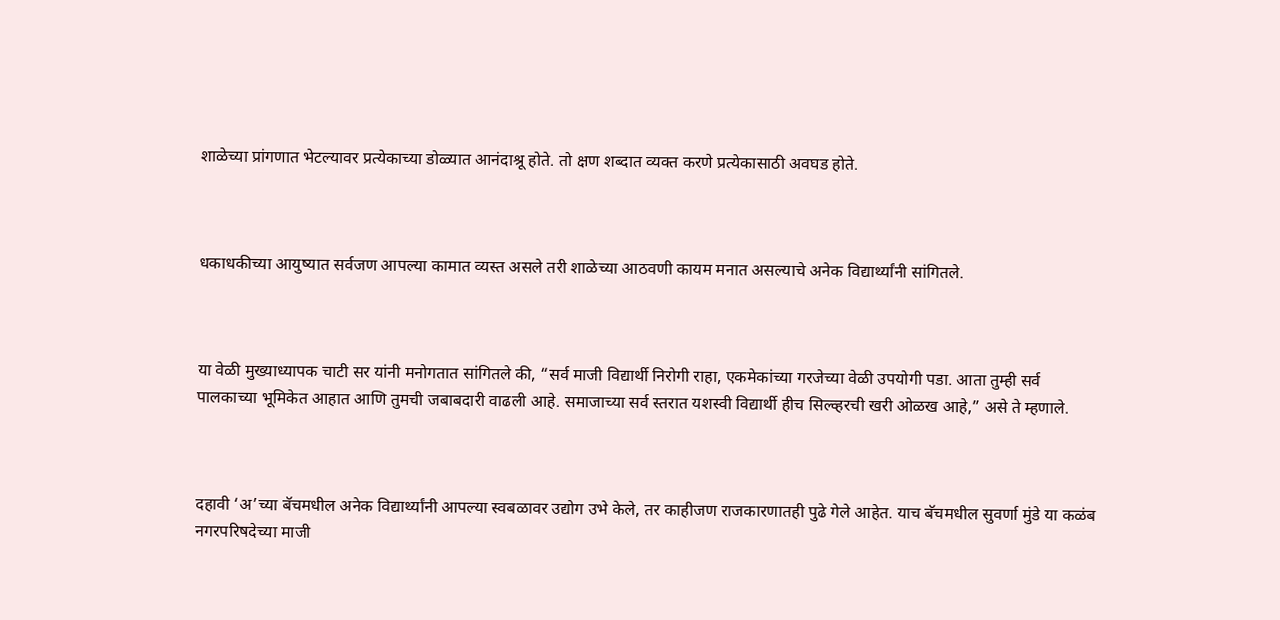शाळेच्या प्रांगणात भेटल्यावर प्रत्येकाच्या डोळ्यात आनंदाश्रू होते. तो क्षण शब्दात व्यक्त करणे प्रत्येकासाठी अवघड होते.



धकाधकीच्या आयुष्यात सर्वजण आपल्या कामात व्यस्त असले तरी शाळेच्या आठवणी कायम मनात असल्याचे अनेक विद्यार्थ्यांनी सांगितले.



या वेळी मुख्याध्यापक चाटी सर यांनी मनोगतात सांगितले की, “सर्व माजी विद्यार्थी निरोगी राहा, एकमेकांच्या गरजेच्या वेळी उपयोगी पडा. आता तुम्ही सर्व पालकाच्या भूमिकेत आहात आणि तुमची जबाबदारी वाढली आहे. समाजाच्या सर्व स्तरात यशस्वी विद्यार्थी हीच सिल्व्हरची खरी ओळख आहे,” असे ते म्हणाले.



दहावी ‘अ’च्या बॅचमधील अनेक विद्यार्थ्यांनी आपल्या स्वबळावर उद्योग उभे केले, तर काहीजण राजकारणातही पुढे गेले आहेत. याच बॅचमधील सुवर्णा मुंडे या कळंब नगरपरिषदेच्या माजी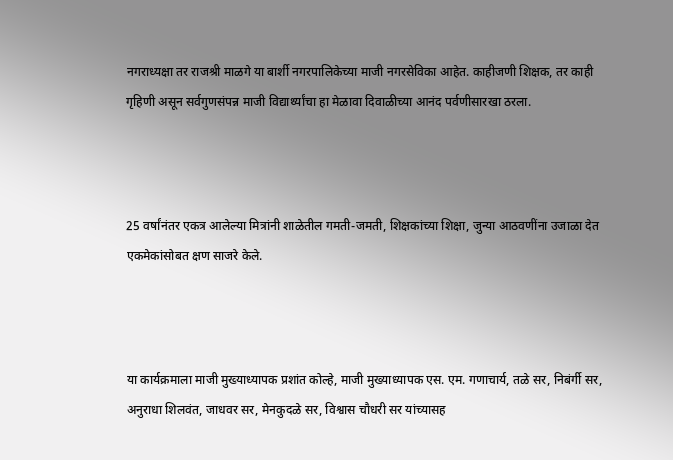नगराध्यक्षा तर राजश्री माळगे या बार्शी नगरपालिकेच्या माजी नगरसेविका आहेत. काहीजणी शिक्षक, तर काही गृहिणी असून सर्वगुणसंपन्न माजी विद्यार्थ्यांचा हा मेळावा दिवाळीच्या आनंद पर्वणीसारखा ठरला.



25 वर्षांनंतर एकत्र आलेल्या मित्रांनी शाळेतील गमती-जमती, शिक्षकांच्या शिक्षा, जुन्या आठवणींना उजाळा देत एकमेकांसोबत क्षण साजरे केले.



या कार्यक्रमाला माजी मुख्याध्यापक प्रशांत कोल्हे, माजी मुख्याध्यापक एस. एम. गणाचार्य, तळे सर, निबंर्गी सर, अनुराधा शिलवंत, जाधवर सर, मेनकुदळे सर, विश्वास चौधरी सर यांच्यासह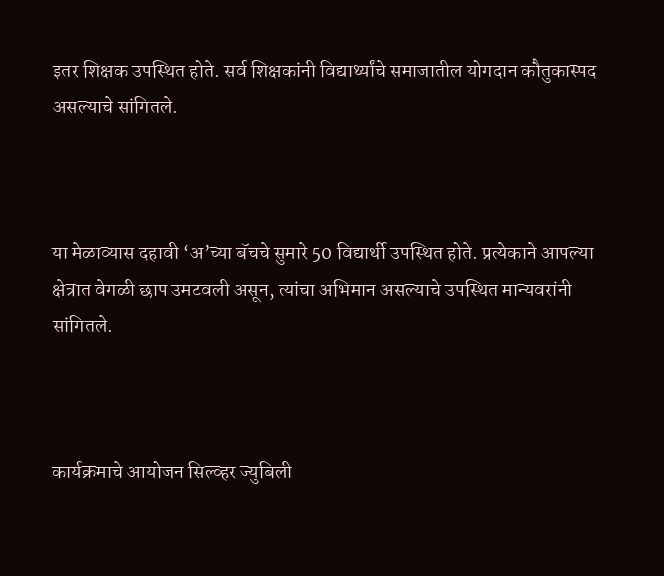इतर शिक्षक उपस्थित होते. सर्व शिक्षकांनी विद्यार्थ्यांचे समाजातील योगदान कौतुकास्पद असल्याचे सांगितले.



या मेळाव्यास दहावी ‘अ’च्या बॅचचे सुमारे 50 विद्यार्थी उपस्थित होते. प्रत्येकाने आपल्या क्षेत्रात वेगळी छाप उमटवली असून, त्यांचा अभिमान असल्याचे उपस्थित मान्यवरांनी सांगितले.



कार्यक्रमाचे आयोजन सिल्व्हर ज्युबिली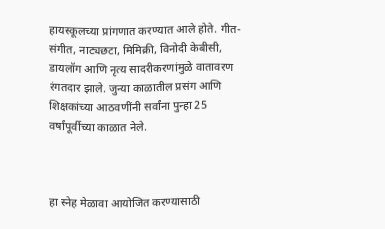हायस्कूलच्या प्रांगणात करण्यात आले होते. गीत-संगीत, नाट्यछटा, मिमिक्री, विनोदी केबीसी, डायलॉग आणि नृत्य सादरीकरणांमुळे वातावरण रंगतदार झाले. जुन्या काळातील प्रसंग आणि शिक्षकांच्या आठवणींनी सर्वांना पुन्हा 25 वर्षांपूर्वीच्या काळात नेले.



हा स्नेह मेळावा आयोजित करण्यासाठी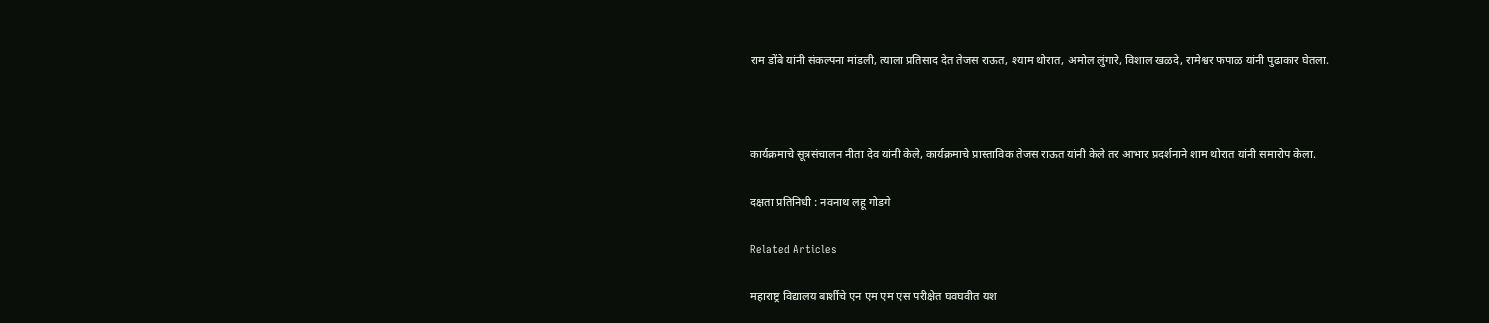राम डोंबे यांनी संकल्पना मांडली, त्याला प्रतिसाद देत तेजस राऊत, श्याम थोरात, अमोल लुंगारे, विशाल खळदे, रामेश्वर फपाळ यांनी पुढाकार घेतला.



कार्यक्रमाचे सूत्रसंचालन नीता देव यांनी केले, कार्यक्रमाचे प्रास्ताविक तेजस राऊत यांनी केले तर आभार प्रदर्शनाने शाम थोरात यांनी समारोप केला.

दक्षता प्रतिनिधी : नवनाथ लहू गोडगे

Related Articles

महाराष्ट्र विद्यालय बार्शीचे एन एम एम एस परीक्षेत घवघवीत यश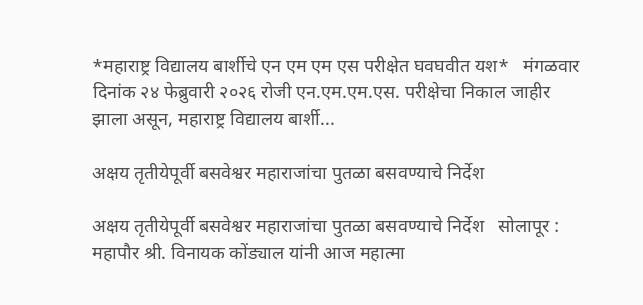*महाराष्ट्र विद्यालय बार्शीचे एन एम एम एस परीक्षेत घवघवीत यश*   मंगळवार दिनांक २४ फेब्रुवारी २०२६ रोजी एन.एम.एम.एस. परीक्षेचा निकाल जाहीर झाला असून, महाराष्ट्र विद्यालय बार्शी...

अक्षय तृतीयेपूर्वी बसवेश्वर महाराजांचा पुतळा बसवण्याचे निर्देश

अक्षय तृतीयेपूर्वी बसवेश्वर महाराजांचा पुतळा बसवण्याचे निर्देश   सोलापूर : महापौर श्री. विनायक कोंड्याल यांनी आज महात्मा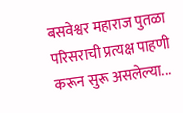बसवेश्वर महाराज पुतळा परिसराची प्रत्यक्ष पाहणी करून सुरू असलेल्या...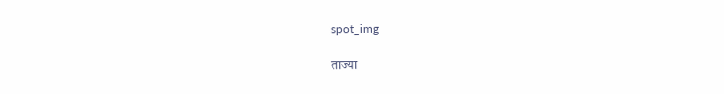spot_img

ताज्या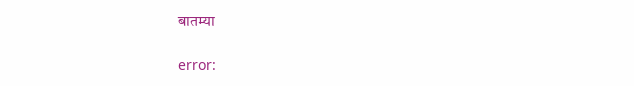बातम्या

error: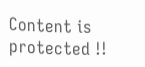Content is protected !!